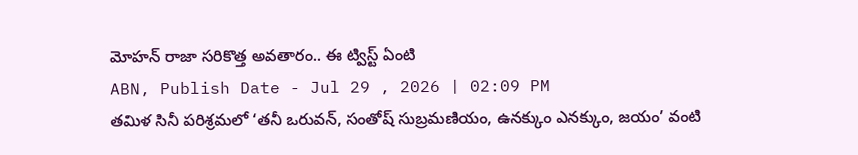మోహన్ రాజా సరికొత్త అవతారం.. ఈ ట్విస్ట్ ఏంటి
ABN, Publish Date - Jul 29 , 2026 | 02:09 PM
తమిళ సినీ పరిశ్రమలో ‘తనీ ఒరువన్, సంతోష్ సుబ్రమణియం, ఉనక్కుం ఎనక్కుం, జయం’ వంటి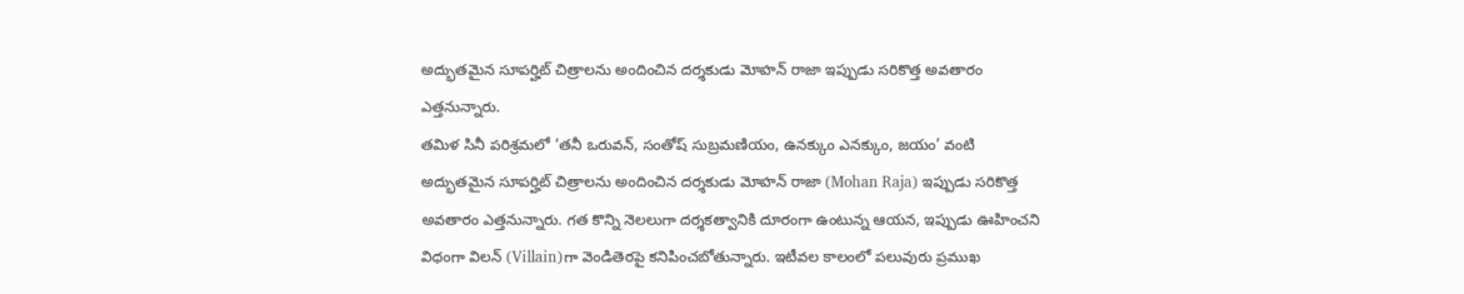అద్భుతమైన సూపర్హిట్ చిత్రాలను అందించిన దర్శకుడు మోహన్ రాజా ఇప్పుడు సరికొత్త అవతారం ఎత్తనున్నారు.
తమిళ సినీ పరిశ్రమలో ‘తనీ ఒరువన్, సంతోష్ సుబ్రమణియం, ఉనక్కుం ఎనక్కుం, జయం’ వంటి అద్భుతమైన సూపర్హిట్ చిత్రాలను అందించిన దర్శకుడు మోహన్ రాజా (Mohan Raja) ఇప్పుడు సరికొత్త అవతారం ఎత్తనున్నారు. గత కొన్ని నెలలుగా దర్శకత్వానికి దూరంగా ఉంటున్న ఆయన, ఇప్పుడు ఊహించని విధంగా విలన్ (Villain)గా వెండితెరపై కనిపించబోతున్నారు. ఇటీవల కాలంలో పలువురు ప్రముఖ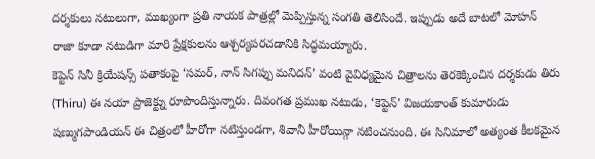దర్శకులు నటులుగా, ముఖ్యంగా ప్రతి నాయక పాత్రల్లో మెప్పిస్తున్న సంగతి తెలిసిందే. ఇప్పుడు అదే బాటలో మోహన్ రాజా కూడా నటుడిగా మారి ప్రేక్షకులను ఆశ్చర్యపరచడానికి సిద్ధమయ్యారు.
కెప్టెన్ సినీ క్రియేషన్స్ పతాకంపై ‘సమర్, నాన్ సిగప్పు మనిదన్’ వంటి వైవిధ్యమైన చిత్రాలను తెరకెక్కించిన దర్శకుడు తిరు (Thiru) ఈ నయా ప్రాజెక్ట్ను రూపొందిస్తున్నారు. దివంగత ప్రముఖ నటుడు, ‘కెప్టెన్’ విజయకాంత్ కుమారుడు షణ్ముగపాండియన్ ఈ చిత్రంలో హీరోగా నటిస్తుండగా, శివానీ హీరోయిన్గా నటించనుంది. ఈ సినిమాలో అత్యంత కీలకమైన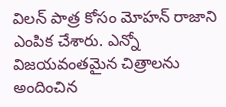విలన్ పాత్ర కోసం మోహన్ రాజాని ఎంపిక చేశారు. ఎన్నో విజయవంతమైన చిత్రాలను అందించిన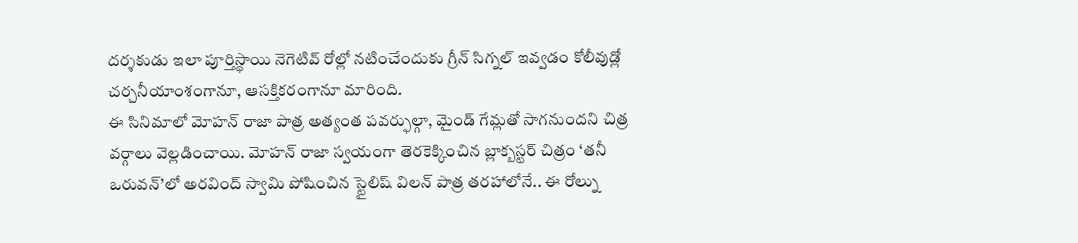దర్శకుడు ఇలా పూర్తిస్థాయి నెగెటివ్ రోల్లో నటించేందుకు గ్రీన్ సిగ్నల్ ఇవ్వడం కోలీవుడ్లో చర్చనీయాంశంగానూ, ఆసక్తికరంగానూ మారింది.
ఈ సినిమాలో మోహన్ రాజా పాత్ర అత్యంత పవర్ఫుల్గా, మైండ్ గేమ్లతో సాగనుందని చిత్ర వర్గాలు వెల్లడించాయి. మోహన్ రాజా స్వయంగా తెరకెక్కించిన బ్లాక్బస్టర్ చిత్రం ‘తనీ ఒరువన్’లో అరవింద్ స్వామి పోషించిన స్టైలిష్ విలన్ పాత్ర తరహాలోనే.. ఈ రోల్ను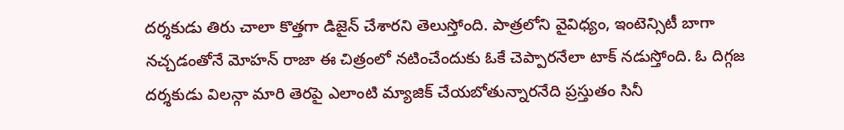దర్శకుడు తిరు చాలా కొత్తగా డిజైన్ చేశారని తెలుస్తోంది. పాత్రలోని వైవిధ్యం, ఇంటెన్సిటీ బాగా నచ్చడంతోనే మోహన్ రాజా ఈ చిత్రంలో నటించేందుకు ఓకే చెప్పారనేలా టాక్ నడుస్తోంది. ఓ దిగ్గజ దర్శకుడు విలన్గా మారి తెరపై ఎలాంటి మ్యాజిక్ చేయబోతున్నారనేది ప్రస్తుతం సినీ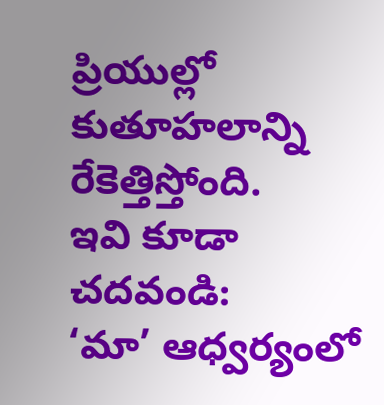ప్రియుల్లో కుతూహలాన్ని రేకెత్తిస్తోంది.
ఇవి కూడా చదవండి:
‘మా’ ఆధ్వర్యంలో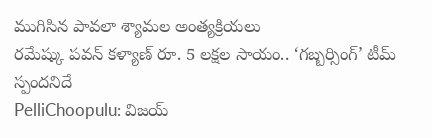ముగిసిన పావలా శ్యామల అంత్యక్రియలు
రమేష్కు పవన్ కళ్యాణ్ రూ. 5 లక్షల సాయం.. ‘గబ్బర్సింగ్’ టీమ్ స్పందనిదే
PelliChoopulu: విజయ్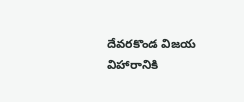దేవరకొండ విజయ విహారానికి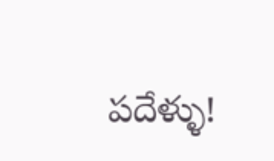పదేళ్ళు!